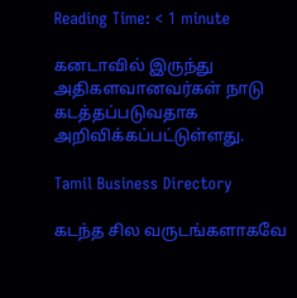Reading Time: < 1 minute

கனடாவில் இருந்து அதிகளவானவர்கள் நாடு கடத்தப்படுவதாக அறிவிக்கப்பட்டுள்ளது.

Tamil Business Directory

கடந்த சில வருடங்களாகவே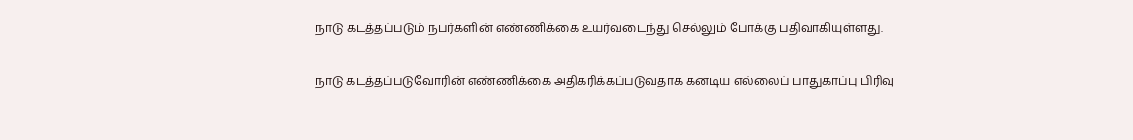நாடு கடத்தப்படும் நபர்களின் எண்ணிக்கை உயர்வடைந்து செல்லும் போக்கு பதிவாகியுள்ளது.

நாடு கடத்தப்படுவோரின் எண்ணிக்கை அதிகரிக்கப்படுவதாக கனடிய எல்லைப் பாதுகாப்பு பிரிவு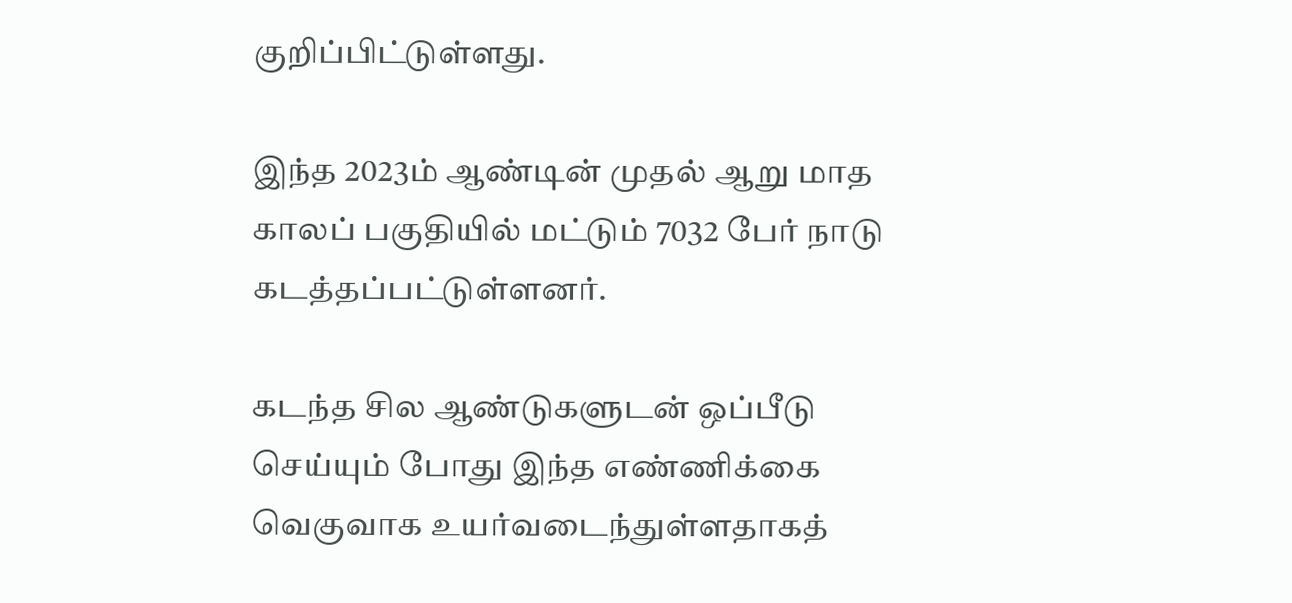குறிப்பிட்டுள்ளது.

இந்த 2023ம் ஆண்டின் முதல் ஆறு மாத காலப் பகுதியில் மட்டும் 7032 பேர் நாடு கடத்தப்பட்டுள்ளனர்.

கடந்த சில ஆண்டுகளுடன் ஒப்பீடு செய்யும் போது இந்த எண்ணிக்கை வெகுவாக உயர்வடைந்துள்ளதாகத்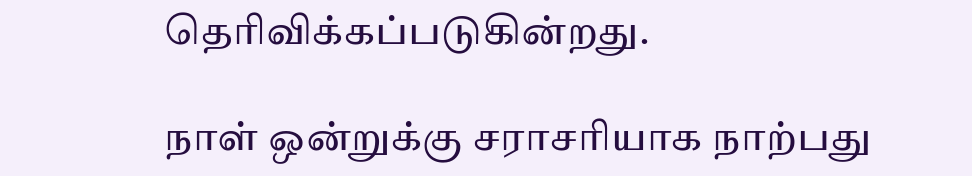தெரிவிக்கப்படுகின்றது.

நாள் ஒன்றுக்கு சராசரியாக நாற்பது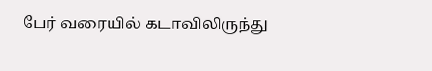பேர் வரையில் கடாவிலிருந்து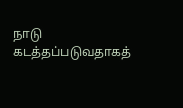நாடு கடத்தப்படுவதாகத்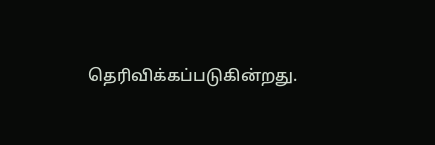தெரிவிக்கப்படுகின்றது.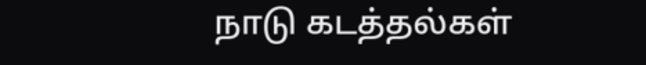நாடு கடத்தல்கள்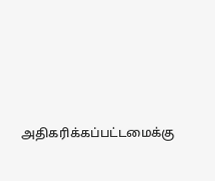அதிகரிக்கப்பட்டமைக்கு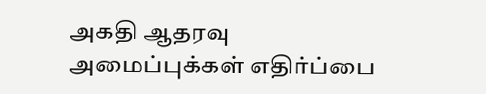அகதி ஆதரவு அமைப்புக்கள் எதிர்ப்பை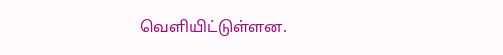வெளியிட்டுள்ளன.